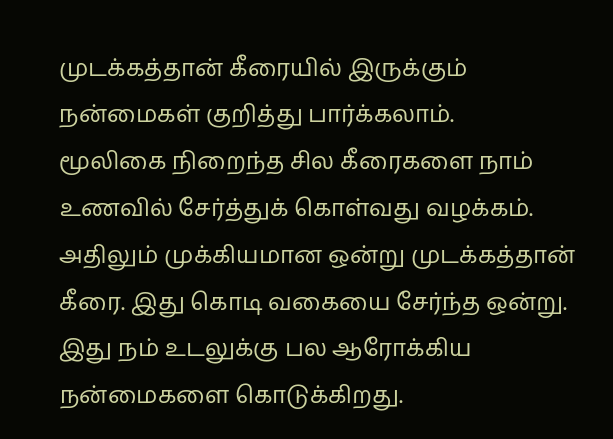முடக்கத்தான் கீரையில் இருக்கும் நன்மைகள் குறித்து பார்க்கலாம்.
மூலிகை நிறைந்த சில கீரைகளை நாம் உணவில் சேர்த்துக் கொள்வது வழக்கம். அதிலும் முக்கியமான ஒன்று முடக்கத்தான் கீரை. இது கொடி வகையை சேர்ந்த ஒன்று. இது நம் உடலுக்கு பல ஆரோக்கிய நன்மைகளை கொடுக்கிறது.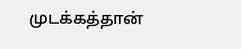முடக்கத்தான்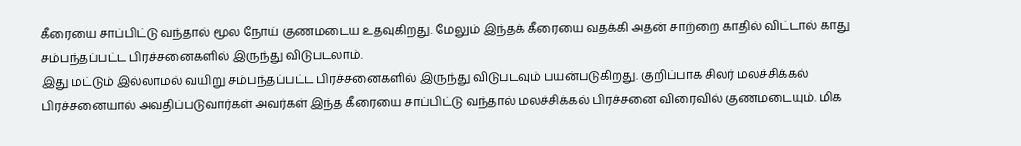கீரையை சாப்பிட்டு வந்தால் மூல நோய் குணமடைய உதவுகிறது. மேலும் இந்தக் கீரையை வதக்கி அதன் சாற்றை காதில் விட்டால் காது சம்பந்தப்பட்ட பிரச்சனைகளில் இருந்து விடுபடலாம்.
இது மட்டும் இல்லாமல் வயிறு சம்பந்தப்பட்ட பிரச்சனைகளில் இருந்து விடுபடவும் பயன்படுகிறது. குறிப்பாக சிலர் மலச்சிக்கல் பிரச்சனையால் அவதிப்படுவார்கள் அவர்கள் இந்த கீரையை சாப்பிட்டு வந்தால் மலச்சிக்கல் பிரச்சனை விரைவில் குணமடையும். மிக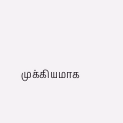முக்கியமாக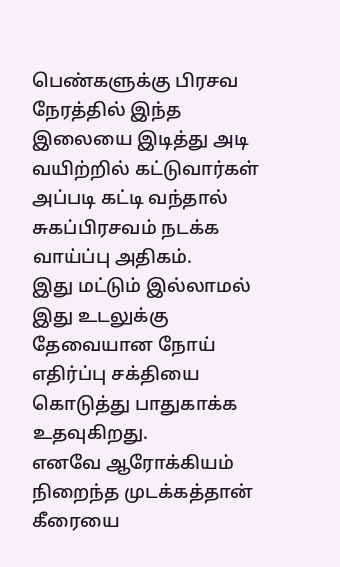பெண்களுக்கு பிரசவ நேரத்தில் இந்த இலையை இடித்து அடி வயிற்றில் கட்டுவார்கள் அப்படி கட்டி வந்தால் சுகப்பிரசவம் நடக்க வாய்ப்பு அதிகம்.
இது மட்டும் இல்லாமல் இது உடலுக்கு தேவையான நோய் எதிர்ப்பு சக்தியை கொடுத்து பாதுகாக்க உதவுகிறது.
எனவே ஆரோக்கியம் நிறைந்த முடக்கத்தான் கீரையை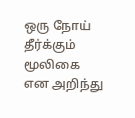ஒரு நோய் தீர்க்கும் மூலிகை என அறிந்து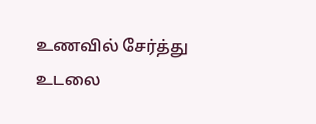உணவில் சேர்த்து உடலை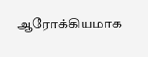ஆரோக்கியமாக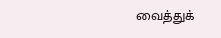வைத்துக்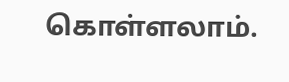கொள்ளலாம்.